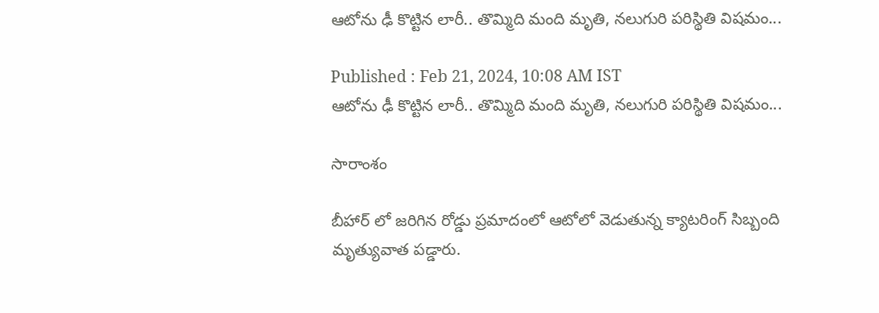ఆటోను ఢీ కొట్టిన లారీ.. తొమ్మిది మంది మృతి, నలుగురి పరిస్థితి విషమం...

Published : Feb 21, 2024, 10:08 AM IST
ఆటోను ఢీ కొట్టిన లారీ.. తొమ్మిది మంది మృతి, నలుగురి పరిస్థితి విషమం...

సారాంశం

బీహార్ లో జరిగిన రోడ్డు ప్రమాదంలో ఆటోలో వెడుతున్న క్యాటరింగ్ సిబ్బంది మృత్యువాత పడ్డారు.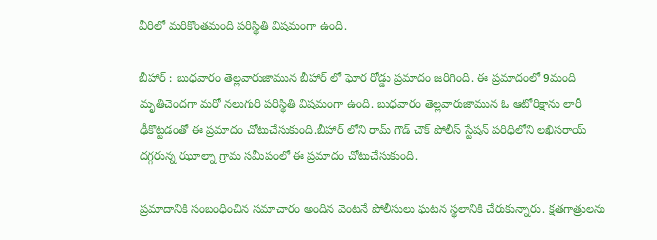వీరిలో మరికొంతమంది పరిస్థితి విషమంగా ఉంది.

బీహార్ : బుధవారం తెల్లవారుజామున బీహార్ లో ఘోర రోడ్డు ప్రమాదం జరిగింది. ఈ ప్రమాదంలో 9మంది మృతిచెందగా మరో నలుగురి పరిస్థితి విషమంగా ఉంది. బుధవారం తెల్లవారుజామున ఓ ఆటోరిక్షాను లారీ ఢీకొట్టడంతో ఈ ప్రమాదం చోటుచేసుకుంది.బీహార్ లోని రామ్ గౌడ్ చౌక్ పోలీస్ స్టేషన్ పరిధిలోని లఖిసరాయ్ దగ్గరున్న ఝూల్నా గ్రామ సమీపంలో ఈ ప్రమాదం చోటుచేసుకుంది.

ప్రమాదానికి సంబంధించిన సమాచారం అందిన వెంటనే పోలీసులు ఘటన స్థలానికి చేరుకున్నారు. క్షతగాత్రులను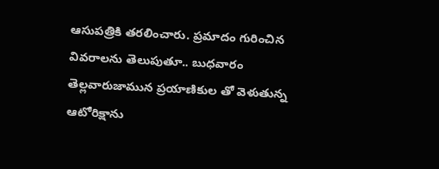ఆసుపత్రికి తరలించారు. ప్రమాదం గురించిన వివరాలను తెలుపుతూ.. బుధవారం తెల్లవారుజామున ప్రయాణికుల తో వెళుతున్న ఆటోరిక్షాను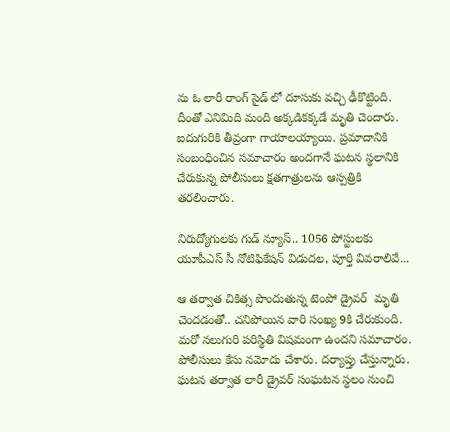ను ఓ లారీ రాంగ్ సైడ్ లో దూసుకు వచ్చి ఢీకొట్టింది. దీంతో ఎనిమిది మంది అక్కడికక్కడే మృతి చెందారు. ఐదుగురికి తీవ్రంగా గాయాలయ్యాయి. ప్రమాదానికి సంబంధించిన సమాచారం అందగానే ఘటన స్థలానికి చేరుకున్న పోలీసులు క్షతగాత్రులను ఆస్పత్రికి తరలించారు.

నిరుద్యోగులకు గుడ్ న్యూస్.. 1056 పోస్టులకు యూపీఎస్ సీ నోటిఫికేషన్ విడుదల, పూర్తి వివరాలివే...

ఆ తర్వాత చికిత్స పొందుతున్న టెంపో డ్రైవర్  మృతి చెందడంతో.. చనిపోయిన వారి సంఖ్య 9కి చేరుకుంది. మరో నలుగురి పరిస్థితి విషమంగా ఉందని సమాచారం. పోలీసులు కేసు నమోదు చేశారు. దర్యాప్తు చేస్తున్నారు. ఘటన తర్వాత లారీ డ్రైవర్ సంఘటన స్థలం నుంచి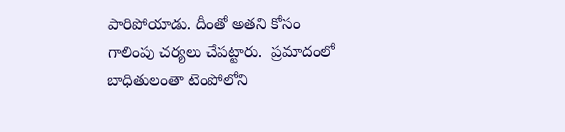పారిపోయాడు. దీంతో అతని కోసం గాలింపు చర్యలు చేపట్టారు.  ప్రమాదంలో బాధితులంతా టెంపోలోని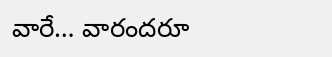వారే… వారందరూ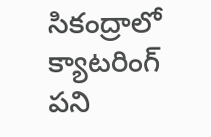సికంద్రాలో క్యాటరింగ్ పని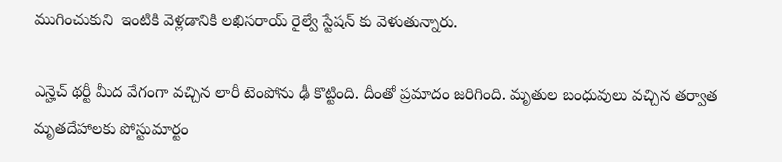ముగించుకుని  ఇంటికి వెళ్లడానికి లఖిసరాయ్ రైల్వే స్టేషన్ కు వెళుతున్నారు.

ఎన్హెచ్ థర్టీ మీద వేగంగా వచ్చిన లారీ టెంపోను ఢీ కొట్టింది. దీంతో ప్రమాదం జరిగింది. మృతుల బంధువులు వచ్చిన తర్వాత మృతదేహాలకు పోస్టుమార్టం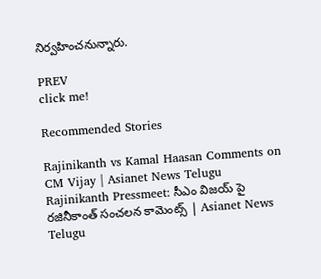నిర్వహించనున్నారు.

PREV
click me!

Recommended Stories

Rajinikanth vs Kamal Haasan Comments on CM Vijay | Asianet News Telugu
Rajinikanth Pressmeet: సీఎం విజయ్ పై రజినీకాంత్ సంచలన కామెంట్స్ | Asianet News Telugu